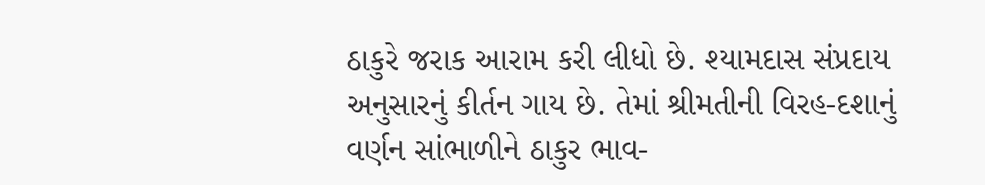ઠાકુરે જરાક આરામ કરી લીધો છે. શ્યામદાસ સંપ્રદાય અનુસારનું કીર્તન ગાય છે. તેમાં શ્રીમતીની વિરહ-દશાનું વર્ણન સાંભાળીને ઠાકુર ભાવ-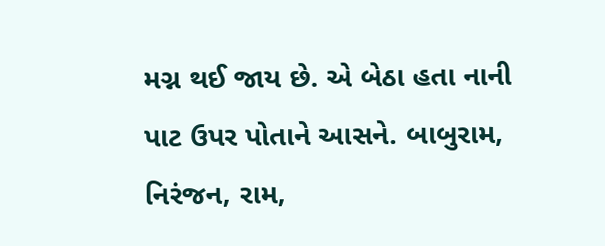મગ્ન થઈ જાય છે. એ બેઠા હતા નાની પાટ ઉપર પોતાને આસને. બાબુરામ, નિરંજન, રામ,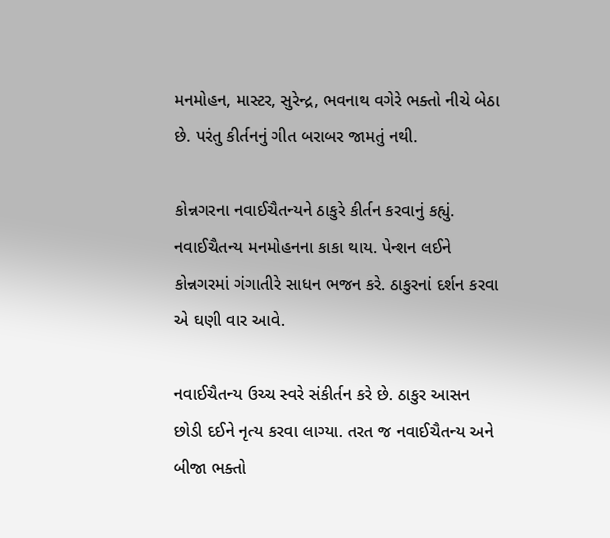મનમોહન, માસ્ટર, સુરેન્દ્ર, ભવનાથ વગેરે ભક્તો નીચે બેઠા છે. પરંતુ કીર્તનનું ગીત બરાબર જામતું નથી.

કોન્નગરના નવાઈચૈતન્યને ઠાકુરે કીર્તન કરવાનું કહ્યું. નવાઈચૈતન્ય મનમોહનના કાકા થાય. પેન્શન લઈને કોન્નગરમાં ગંગાતીરે સાધન ભજન કરે. ઠાકુરનાં દર્શન કરવા એ ઘણી વાર આવે.

નવાઈચૈતન્ય ઉચ્ચ સ્વરે સંકીર્તન કરે છે. ઠાકુર આસન છોડી દઈને નૃત્ય કરવા લાગ્યા. તરત જ નવાઈચૈતન્ય અને બીજા ભક્તો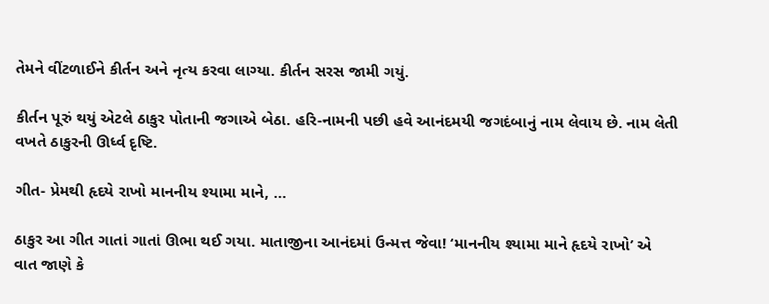તેમને વીંટળાઈને કીર્તન અને નૃત્ય કરવા લાગ્યા. કીર્તન સરસ જામી ગયું.

કીર્તન પૂરું થયું એટલે ઠાકુર પોતાની જગાએ બેઠા. હરિ-નામની પછી હવે આનંદમયી જગદંબાનું નામ લેવાય છે. નામ લેતી વખતે ઠાકુરની ઊર્ધ્વ દૃષ્ટિ.

ગીત- પ્રેમથી હૃદયે રાખો માનનીય શ્યામા માને, …

ઠાકુર આ ગીત ગાતાં ગાતાં ઊભા થઈ ગયા. માતાજીના આનંદમાં ઉન્મત્ત જેવા! ‘માનનીય શ્યામા માને હૃદયે રાખો’ એ વાત જાણે કે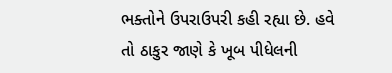ભક્તોને ઉપરાઉપરી કહી રહ્યા છે. હવે તો ઠાકુર જાણે કે ખૂબ પીધેલની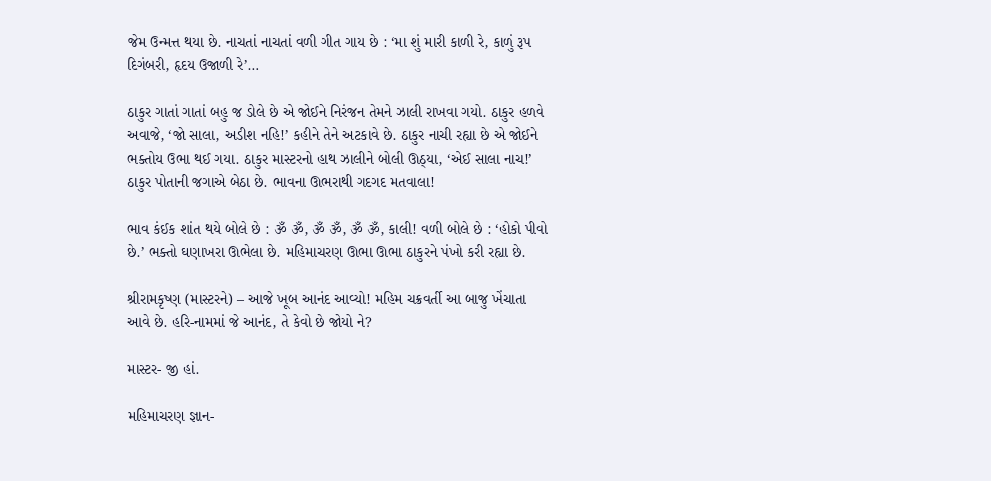જેમ ઉન્મત્ત થયા છે. નાચતાં નાચતાં વળી ગીત ગાય છે : ‘મા શું મારી કાળી રે, કાળું રૂપ દિગંબરી, હૃદય ઉજાળી રે’…

ઠાકુર ગાતાં ગાતાં બહુ જ ડોલે છે એ જોઈને નિરંજન તેમને ઝાલી રાખવા ગયો. ઠાકુર હળવે અવાજે, ‘જો સાલા, અડીશ નહિ!’ કહીને તેને અટકાવે છે. ઠાકુર નાચી રહ્યા છે એ જોઈને ભક્તોય ઉભા થઈ ગયા. ઠાકુર માસ્ટરનો હાથ ઝાલીને બોલી ઊઠ્યા, ‘એઈ સાલા નાચ!’ ઠાકુર પોતાની જગાએ બેઠા છે. ભાવના ઊભરાથી ગદગદ મતવાલા!

ભાવ કંઈક શાંત થયે બોલે છે : ૐ ૐ, ૐ ૐ, ૐ ૐ, કાલી! વળી બોલે છે : ‘હોકો પીવો છે.’ ભક્તો ઘણાખરા ઊભેલા છે. મહિમાચરણ ઊભા ઊભા ઠાકુરને પંખો કરી રહ્યા છે.

શ્રીરામકૃષ્ણ (માસ્ટરને) – આજે ખૂબ આનંદ આવ્યો! મહિમ ચક્રવર્તી આ બાજુ ખેંચાતા આવે છે. હરિ-નામમાં જે આનંદ, તે કેવો છે જોયો ને?

માસ્ટર- જી હાં.

મહિમાચરણ જ્ઞાન-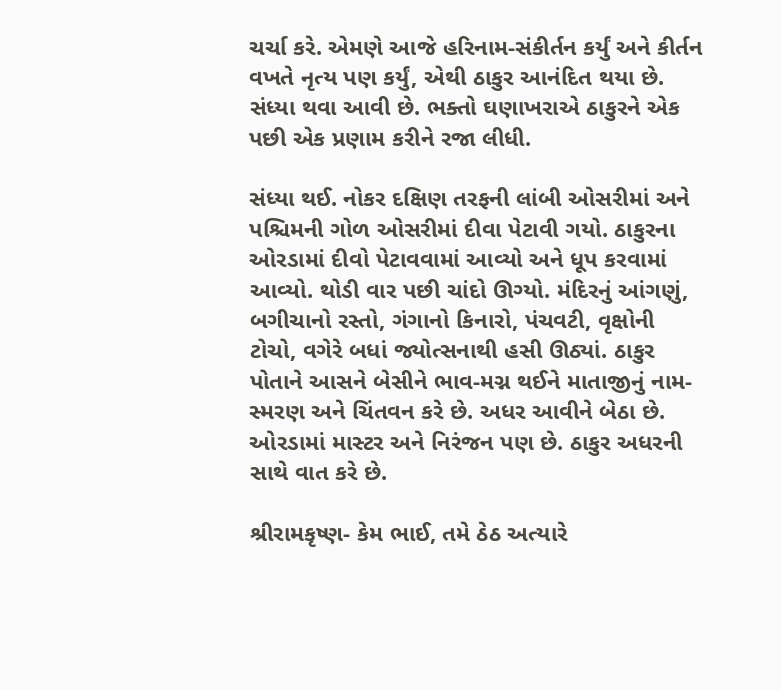ચર્ચા કરે. એમણે આજે હરિનામ-સંકીર્તન કર્યું અને કીર્તન વખતે નૃત્ય પણ કર્યું, એથી ઠાકુર આનંદિત થયા છે. સંધ્યા થવા આવી છે. ભક્તો ઘણાખરાએ ઠાકુરને એક પછી એક પ્રણામ કરીને રજા લીધી.

સંધ્યા થઈ. નોકર દક્ષિણ તરફની લાંબી ઓસરીમાં અને પશ્ચિમની ગોળ ઓસરીમાં દીવા પેટાવી ગયો. ઠાકુરના ઓરડામાં દીવો પેટાવવામાં આવ્યો અને ધૂપ કરવામાં આવ્યો. થોડી વાર પછી ચાંદો ઊગ્યો. મંદિરનું આંગણું, બગીચાનો રસ્તો, ગંગાનો કિનારો, પંચવટી, વૃક્ષોની ટોચો, વગેરે બધાં જ્યોત્સનાથી હસી ઊઠ્યાં. ઠાકુર પોતાને આસને બેસીને ભાવ-મગ્ન થઈને માતાજીનું નામ-સ્મરણ અને ચિંતવન કરે છે. અધર આવીને બેઠા છે. ઓરડામાં માસ્ટર અને નિરંજન પણ છે. ઠાકુર અધરની સાથે વાત કરે છે.

શ્રીરામકૃષ્ણ- કેમ ભાઈ, તમે ઠેઠ અત્યારે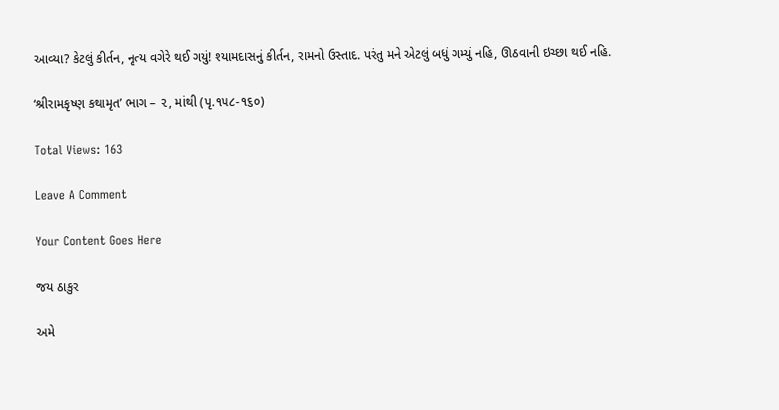આવ્યા? કેટલું કીર્તન, નૃત્ય વગેરે થઈ ગયું! શ્યામદાસનું કીર્તન, રામનો ઉસ્તાદ. પરંતુ મને એટલું બધું ગમ્યું નહિ, ઊઠવાની ઇચ્છા થઈ નહિ.

‘શ્રીરામકૃષ્ણ કથામૃત’ ભાગ – ૨, માંથી (પૃ.૧૫૮-૧૬૦)

Total Views: 163

Leave A Comment

Your Content Goes Here

જય ઠાકુર

અમે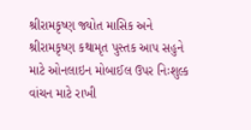શ્રીરામકૃષ્ણ જ્યોત માસિક અને શ્રીરામકૃષ્ણ કથામૃત પુસ્તક આપ સહુને માટે ઓનલાઇન મોબાઈલ ઉપર નિઃશુલ્ક વાંચન માટે રાખી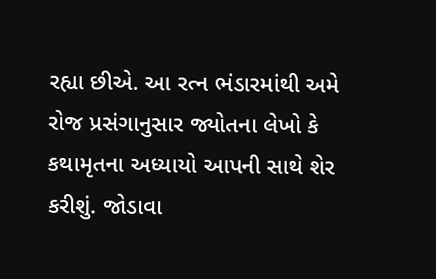રહ્યા છીએ. આ રત્ન ભંડારમાંથી અમે રોજ પ્રસંગાનુસાર જ્યોતના લેખો કે કથામૃતના અધ્યાયો આપની સાથે શેર કરીશું. જોડાવા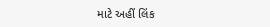માટે અહીં લિંક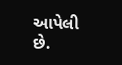આપેલી છે.